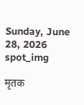Sunday, June 28, 2026
spot_img

मृतक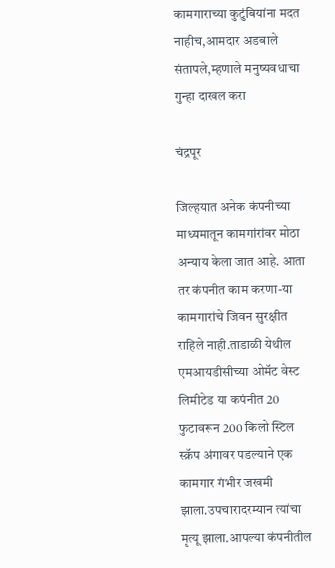कामगाराच्या कुटुंबियांना मदत नाहीच,आमदार अडबाले संतापले,म्हणाले मनुष्यवधाचा गुन्हा दाखल करा

चंद्रपूर

जिल्हयात अनेक कंपनीच्या माध्यमातून कामगांरांवर मोठा अन्याय केला जात आहे. आता तर कंपनीत काम करणा-या कामगारांचे जिवन सुरक्षीत राहिले नाही.ताडाळी येथील एमआयडीसीच्या ओमॅट वेस्ट लिमीटेड या कपंनीत 20 फुटावरून 200 किलो स्टिल स्क्रॅप अंगावर पडल्याने एक कामगार गंभीर जखमी झाला.उपचारादरम्यान त्यांचा मृत्यू झाला.आपल्या कंपनीतील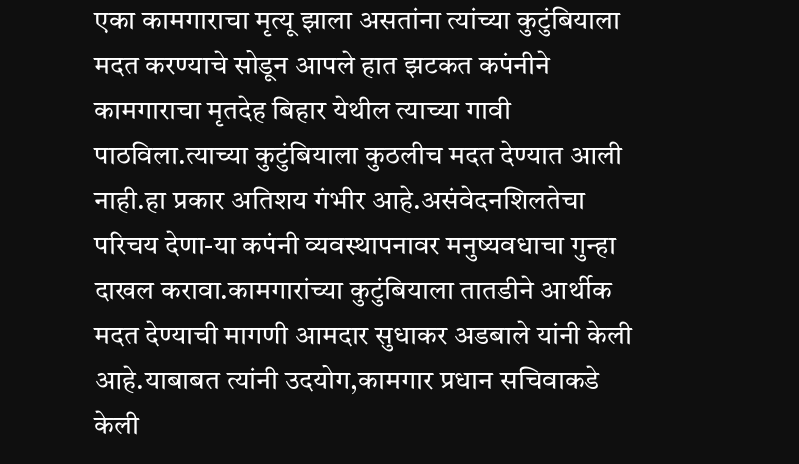एका कामगाराचा मृत्यू झाला असतांना त्यांच्या कुटुंबियाला मदत करण्याचे सोडून आपले हात झटकत कपंनीने कामगाराचा मृतदेह बिहार येथील त्याच्या गावी पाठविला.त्याच्या कुटुंबियाला कुठलीच मदत देण्यात आली नाही.हा प्रकार अतिशय गंभीर आहे.असंवेदनशिलतेचा परिचय देणा-या कपंनी व्यवस्थापनावर मनुष्यवधाचा गुन्हा दाखल करावा.कामगारांच्या कुटुंबियाला तातडीने आर्थीक मदत देण्याची मागणी आमदार सुधाकर अडबाले यांनी केली आहे.याबाबत त्यांनी उदयोग,कामगार प्रधान सचिवाकडे केली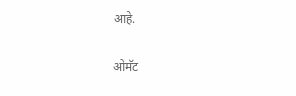आहे.

ओमॅट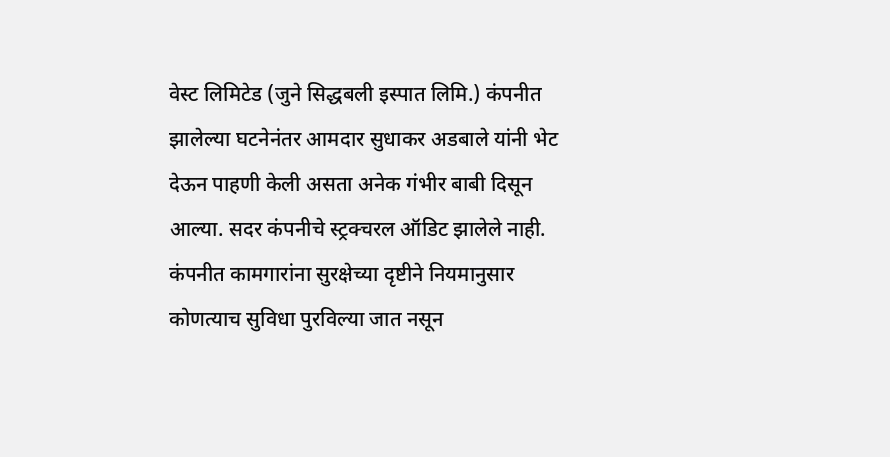वेस्‍ट लिमिटेड (जुने सिद्धबली इस्पात लिमि.) कंपनीत झालेल्‍या घटनेनंतर आमदार सुधाकर अडबाले यांनी भेट देऊन पाहणी केली असता अनेक गंभीर बाबी दिसून आल्‍या. सदर कंपनीचे स्ट्रक्चरल ऑडिट झालेले नाही. कंपनीत कामगारांना सुरक्षेच्या दृष्टीने नियमानुसार कोणत्याच सुविधा पुरविल्‍या जात नसून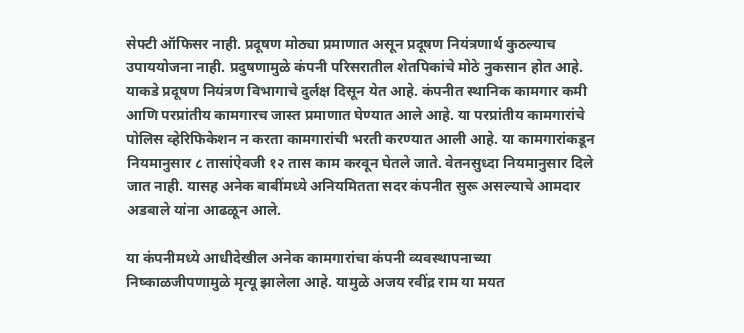सेफ्टी ऑफिसर नाही. प्रदूषण मोठ्या प्रमाणात असून प्रदूषण नियंत्रणार्थ कुठल्‍याच उपाययोजना नाही. प्रदुषणामुळे कंपनी परिसरातील शेतपिकांचे मोठे नुकसान होत आहे. याकडे प्रदूषण नियंत्रण विभागाचे दुर्लक्ष दिसून येत आहे. कंपनीत स्‍थानिक कामगार कमी आणि परप्रांतीय कामगारच जास्‍त प्रमाणात घेण्यात आले आहे. या परप्रांतीय कामगारांचे पोलिस व्हेरिफिकेशन न करता कामगारांची भरती करण्यात आली आहे. या कामगारांकडून नियमानुसार ८ तासांऐवजी १२ तास काम करवून घेतले जाते. वेतनसुध्दा नियमानुसार दिले जात नाही. यासह अनेक बाबींमध्ये अनियमितता सदर कंपनीत सुरू असल्‍याचे आमदार अडबाले यांना आढळून आले.

या कंपनीमध्ये आधीदेखील अनेक कामगारांचा कंपनी व्‍यवस्‍थापनाच्या निष्काळजीपणामुळे मृत्‍यू झालेला आहे. यामुळे अजय रवींद्र राम या मयत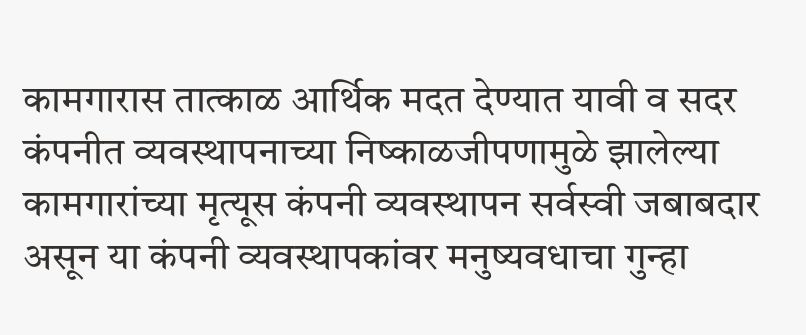कामगारास तात्‍काळ आर्थिक मदत देण्यात यावी व सदर कंपनीत व्‍यवस्‍थापनाच्या निष्काळजीपणामुळे झालेल्‍या कामगारांच्या मृत्‍यूस कंपनी व्‍यवस्‍थापन सर्वस्‍वी जबाबदार असून या कंपनी व्‍यवस्‍थापकांवर मनुष्यवधाचा गुन्‍हा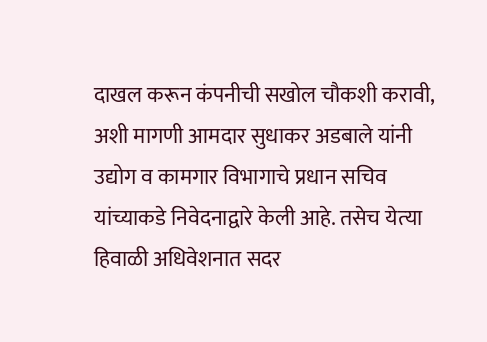दाखल करून कंपनीची सखोल चौकशी करावी, अशी मागणी आमदार सुधाकर अडबाले यांनी उद्योग व कामगार विभागाचे प्रधान सचिव यांच्याकडे निवेदनाद्वारे केली आहे. तसेच येत्‍या हिवाळी अधिवेशनात सदर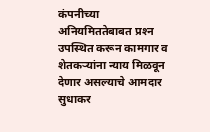कंपनीच्‍या अनियमिततेबाबत प्रश्‍न उपस्‍थित करून कामगार व शेतकऱ्यांना न्‍याय मिळवून देणार असल्‍याचे आमदार सुधाकर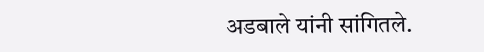अडबाले यांनी सांगितले.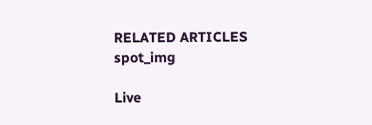RELATED ARTICLES
spot_img

Live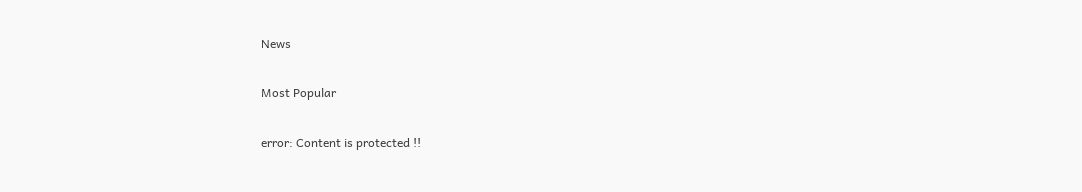News

Most Popular

error: Content is protected !!